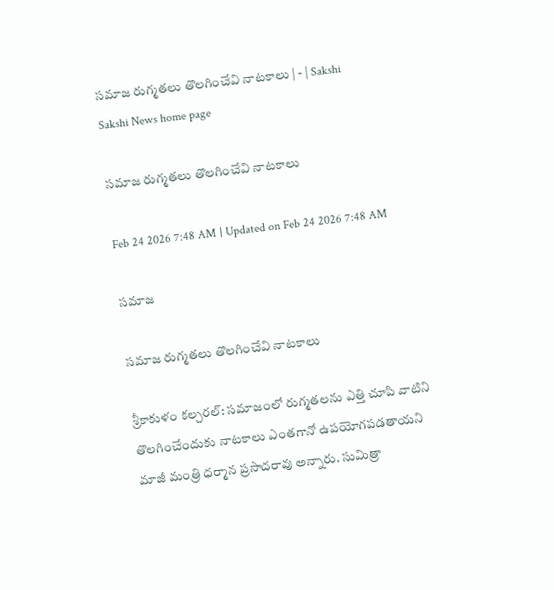సమాజ రుగ్మతలు తొలగించేవి నాటకాలు | - | Sakshi
Sakshi News home page

సమాజ రుగ్మతలు తొలగించేవి నాటకాలు

Feb 24 2026 7:48 AM | Updated on Feb 24 2026 7:48 AM

సమాజ

సమాజ రుగ్మతలు తొలగించేవి నాటకాలు

శ్రీకాకుళం కల్చరల్‌: సమాజంలో రుగ్మతలను ఎత్తి చూపి వాటిని తొలగించేందుకు నాటకాలు ఎంతగానో ఉపయోగపడతాయని మాజీ మంత్రి ధర్మాన ప్రసాదరావు అన్నారు. సుమిత్రా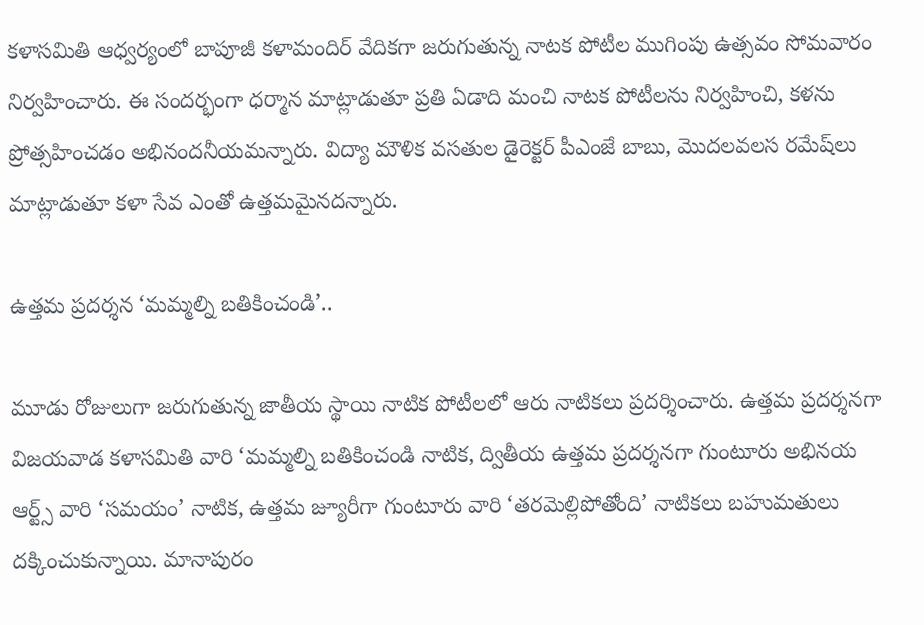కళాసమితి ఆధ్వర్యంలో బాపూజీ కళామందిర్‌ వేదికగా జరుగుతున్న నాటక పోటీల ముగింపు ఉత్సవం సోమవారం నిర్వహించారు. ఈ సందర్భంగా ధర్మాన మాట్లాడుతూ ప్రతి ఏడాది మంచి నాటక పోటీలను నిర్వహించి, కళను ప్రోత్సహించడం అభినందనీయమన్నారు. విద్యా మౌళిక వసతుల డైరెక్టర్‌ పీఎంజే బాబు, మొదలవలస రమేష్‌లు మాట్లాడుతూ కళా సేవ ఎంతో ఉత్తమమైనదన్నారు.

ఉత్తమ ప్రదర్శన ‘మమ్మల్ని బతికించండి’..

మూడు రోజులుగా జరుగుతున్న జాతీయ స్థాయి నాటిక పోటీలలో ఆరు నాటికలు ప్రదర్శించారు. ఉత్తమ ప్రదర్శనగా విజయవాడ కళాసమితి వారి ‘మమ్మల్ని బతికించండి నాటిక, ద్వితీయ ఉత్తమ ప్రదర్శనగా గుంటూరు అభినయ ఆర్ట్స్‌ వారి ‘సమయం’ నాటిక, ఉత్తమ జ్యూరీగా గుంటూరు వారి ‘తరమెల్లిపోతోంది’ నాటికలు బహుమతులు దక్కించుకున్నాయి. మానాపురం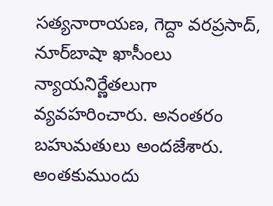సత్యనారాయణ, గెద్దా వరప్రసాద్‌, నూర్‌బాషా ఖాసీంలు న్యాయనిర్ణేతలుగా వ్యవహరించారు. అనంతరం బహుమతులు అందజేశారు. అంతకుముందు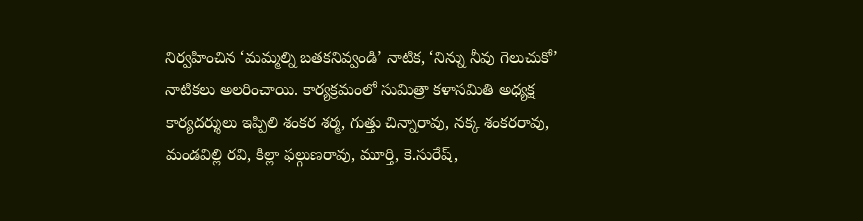నిర్వహించిన ‘మమ్మల్ని బతకనివ్వండి’ నాటిక, ‘నిన్ను నీవు గెలుచుకో’ నాటికలు అలరించాయి. కార్యక్రమంలో సుమిత్రా కళాసమితి అధ్యక్ష కార్యదర్శులు ఇప్పిలి శంకర శర్మ, గుత్తు చిన్నారావు, నక్క శంకరరావు, మండవిల్లి రవి, కిల్లా ఫల్గుణరావు, మూర్తి, కె.సురేష్‌,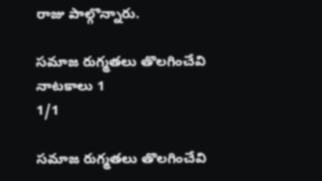రాజు పాల్గొన్నారు.

సమాజ రుగ్మతలు తొలగించేవి నాటకాలు 1
1/1

సమాజ రుగ్మతలు తొలగించేవి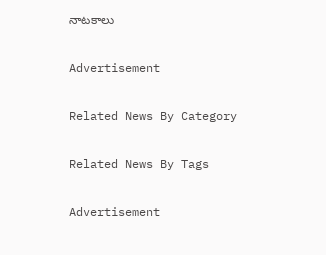నాటకాలు

Advertisement

Related News By Category

Related News By Tags

Advertisement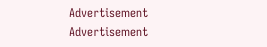Advertisement
Advertisement